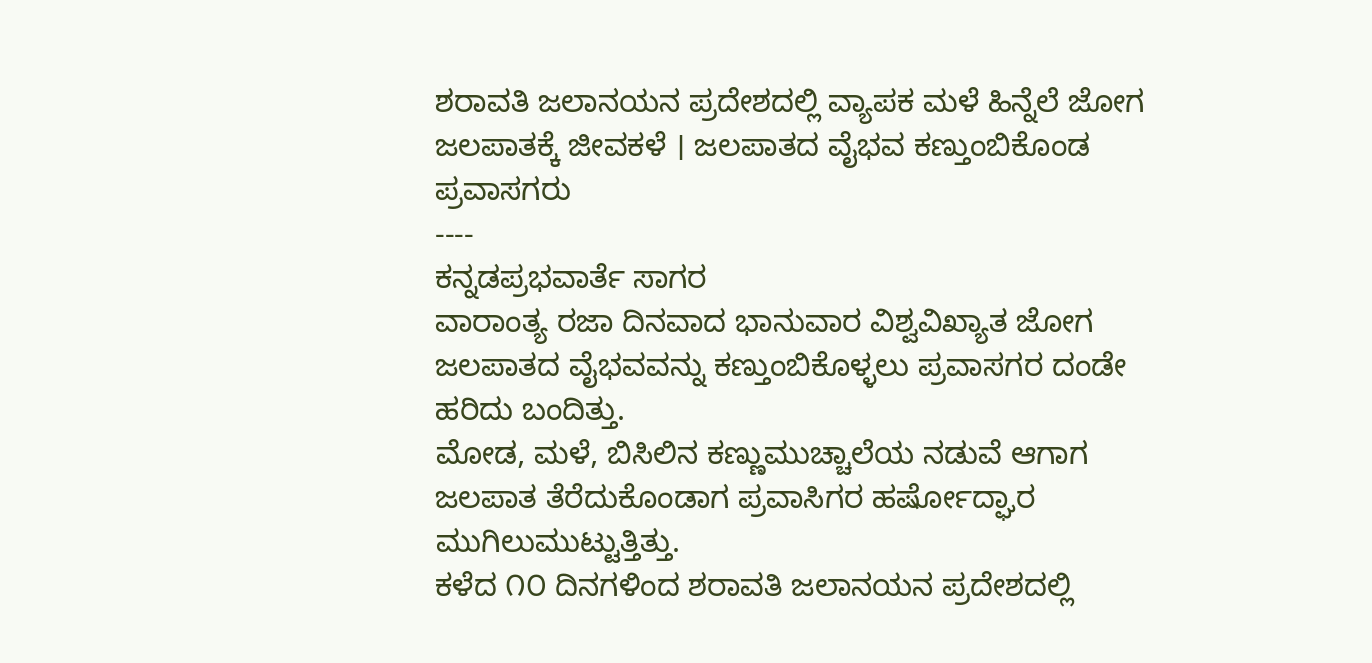ಶರಾವತಿ ಜಲಾನಯನ ಪ್ರದೇಶದಲ್ಲಿ ವ್ಯಾಪಕ ಮಳೆ ಹಿನ್ನೆಲೆ ಜೋಗ ಜಲಪಾತಕ್ಕೆ ಜೀವಕಳೆ । ಜಲಪಾತದ ವೈಭವ ಕಣ್ತುಂಬಿಕೊಂಡ ಪ್ರವಾಸಗರು
----
ಕನ್ನಡಪ್ರಭವಾರ್ತೆ ಸಾಗರ
ವಾರಾಂತ್ಯ ರಜಾ ದಿನವಾದ ಭಾನುವಾರ ವಿಶ್ವವಿಖ್ಯಾತ ಜೋಗ ಜಲಪಾತದ ವೈಭವವನ್ನು ಕಣ್ತುಂಬಿಕೊಳ್ಳಲು ಪ್ರವಾಸಗರ ದಂಡೇ ಹರಿದು ಬಂದಿತ್ತು.
ಮೋಡ, ಮಳೆ, ಬಿಸಿಲಿನ ಕಣ್ಣುಮುಚ್ಚಾಲೆಯ ನಡುವೆ ಆಗಾಗ ಜಲಪಾತ ತೆರೆದುಕೊಂಡಾಗ ಪ್ರವಾಸಿಗರ ಹರ್ಷೋದ್ಘಾರ ಮುಗಿಲುಮುಟ್ಟುತ್ತಿತ್ತು.
ಕಳೆದ ೧೦ ದಿನಗಳಿಂದ ಶರಾವತಿ ಜಲಾನಯನ ಪ್ರದೇಶದಲ್ಲಿ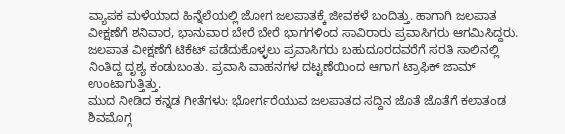ವ್ಯಾಪಕ ಮಳೆಯಾದ ಹಿನ್ನೆಲೆಯಲ್ಲಿ ಜೋಗ ಜಲಪಾತಕ್ಕೆ ಜೀವಕಳೆ ಬಂದಿತ್ತು. ಹಾಗಾಗಿ ಜಲಪಾತ ವೀಕ್ಷಣೆಗೆ ಶನಿವಾರ, ಭಾನುವಾರ ಬೇರೆ ಬೇರೆ ಭಾಗಗಳಿಂದ ಸಾವಿರಾರು ಪ್ರವಾಸಿಗರು ಆಗಮಿಸಿದ್ದರು. ಜಲಪಾತ ವೀಕ್ಷಣೆಗೆ ಟಿಕೆಟ್ ಪಡೆದುಕೊಳ್ಳಲು ಪ್ರವಾಸಿಗರು ಬಹುದೂರದವರೆಗೆ ಸರತಿ ಸಾಲಿನಲ್ಲಿ ನಿಂತಿದ್ದ ದೃಶ್ಯ ಕಂಡುಬಂತು. ಪ್ರವಾಸಿ ವಾಹನಗಳ ದಟ್ಟಣೆಯಿಂದ ಆಗಾಗ ಟ್ರಾಫಿಕ್ ಜಾಮ್ ಉಂಟಾಗುತ್ತಿತ್ತು.
ಮುದ ನೀಡಿದ ಕನ್ನಡ ಗೀತೆಗಳು: ಭೋರ್ಗರೆಯುವ ಜಲಪಾತದ ಸದ್ದಿನ ಜೊತೆ ಜೊತೆಗೆ ಕಲಾತಂಡ ಶಿವಮೊಗ್ಗ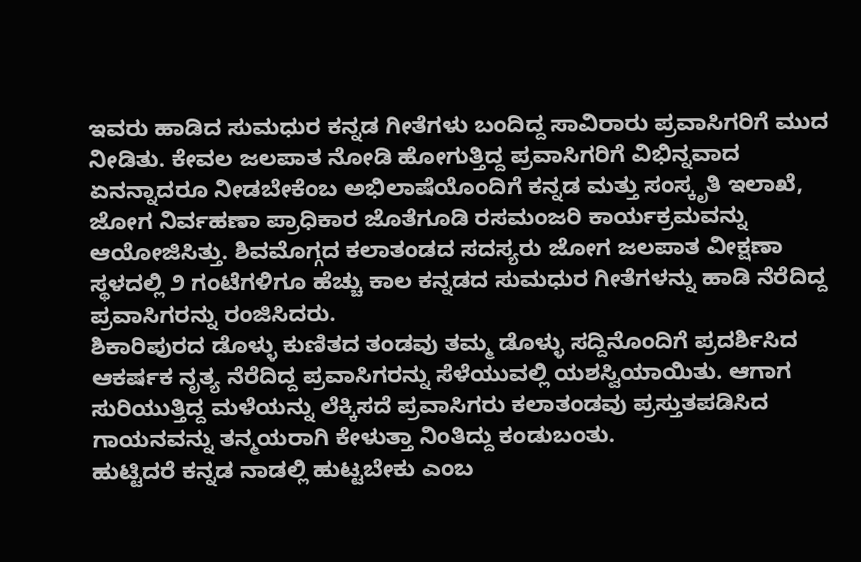ಇವರು ಹಾಡಿದ ಸುಮಧುರ ಕನ್ನಡ ಗೀತೆಗಳು ಬಂದಿದ್ದ ಸಾವಿರಾರು ಪ್ರವಾಸಿಗರಿಗೆ ಮುದ ನೀಡಿತು. ಕೇವಲ ಜಲಪಾತ ನೋಡಿ ಹೋಗುತ್ತಿದ್ದ ಪ್ರವಾಸಿಗರಿಗೆ ವಿಭಿನ್ನವಾದ ಏನನ್ನಾದರೂ ನೀಡಬೇಕೆಂಬ ಅಭಿಲಾಷೆಯೊಂದಿಗೆ ಕನ್ನಡ ಮತ್ತು ಸಂಸ್ಕೃತಿ ಇಲಾಖೆ, ಜೋಗ ನಿರ್ವಹಣಾ ಪ್ರಾಧಿಕಾರ ಜೊತೆಗೂಡಿ ರಸಮಂಜರಿ ಕಾರ್ಯಕ್ರಮವನ್ನು ಆಯೋಜಿಸಿತ್ತು. ಶಿವಮೊಗ್ಗದ ಕಲಾತಂಡದ ಸದಸ್ಯರು ಜೋಗ ಜಲಪಾತ ವೀಕ್ಷಣಾ ಸ್ಥಳದಲ್ಲಿ ೨ ಗಂಟೆಗಳಿಗೂ ಹೆಚ್ಚು ಕಾಲ ಕನ್ನಡದ ಸುಮಧುರ ಗೀತೆಗಳನ್ನು ಹಾಡಿ ನೆರೆದಿದ್ದ ಪ್ರವಾಸಿಗರನ್ನು ರಂಜಿಸಿದರು.
ಶಿಕಾರಿಪುರದ ಡೊಳ್ಳು ಕುಣಿತದ ತಂಡವು ತಮ್ಮ ಡೊಳ್ಳು ಸದ್ದಿನೊಂದಿಗೆ ಪ್ರದರ್ಶಿಸಿದ ಆಕರ್ಷಕ ನೃತ್ಯ ನೆರೆದಿದ್ದ ಪ್ರವಾಸಿಗರನ್ನು ಸೆಳೆಯುವಲ್ಲಿ ಯಶಸ್ವಿಯಾಯಿತು. ಆಗಾಗ ಸುರಿಯುತ್ತಿದ್ದ ಮಳೆಯನ್ನು ಲೆಕ್ಕಿಸದೆ ಪ್ರವಾಸಿಗರು ಕಲಾತಂಡವು ಪ್ರಸ್ತುತಪಡಿಸಿದ ಗಾಯನವನ್ನು ತನ್ಮಯರಾಗಿ ಕೇಳುತ್ತಾ ನಿಂತಿದ್ದು ಕಂಡುಬಂತು.
ಹುಟ್ಟಿದರೆ ಕನ್ನಡ ನಾಡಲ್ಲಿ ಹುಟ್ಟಬೇಕು ಎಂಬ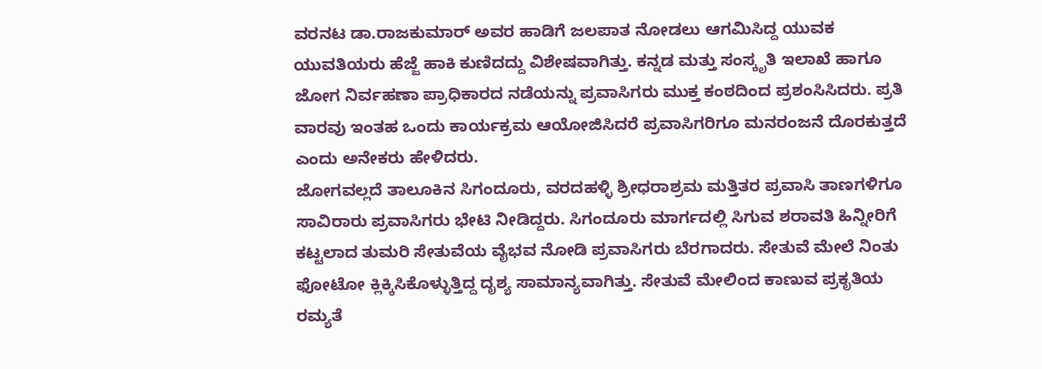ವರನಟ ಡಾ.ರಾಜಕುಮಾರ್ ಅವರ ಹಾಡಿಗೆ ಜಲಪಾತ ನೋಡಲು ಆಗಮಿಸಿದ್ದ ಯುವಕ ಯುವತಿಯರು ಹೆಜ್ಜೆ ಹಾಕಿ ಕುಣಿದದ್ದು ವಿಶೇಷವಾಗಿತ್ತು. ಕನ್ನಡ ಮತ್ತು ಸಂಸ್ಕೃತಿ ಇಲಾಖೆ ಹಾಗೂ ಜೋಗ ನಿರ್ವಹಣಾ ಪ್ರಾಧಿಕಾರದ ನಡೆಯನ್ನು ಪ್ರವಾಸಿಗರು ಮುಕ್ತ ಕಂಠದಿಂದ ಪ್ರಶಂಸಿಸಿದರು. ಪ್ರತಿ ವಾರವು ಇಂತಹ ಒಂದು ಕಾರ್ಯಕ್ರಮ ಆಯೋಜಿಸಿದರೆ ಪ್ರವಾಸಿಗರಿಗೂ ಮನರಂಜನೆ ದೊರಕುತ್ತದೆ ಎಂದು ಅನೇಕರು ಹೇಳಿದರು.
ಜೋಗವಲ್ಲದೆ ತಾಲೂಕಿನ ಸಿಗಂದೂರು, ವರದಹಳ್ಳಿ ಶ್ರೀಧರಾಶ್ರಮ ಮತ್ತಿತರ ಪ್ರವಾಸಿ ತಾಣಗಳಿಗೂ ಸಾವಿರಾರು ಪ್ರವಾಸಿಗರು ಭೇಟಿ ನೀಡಿದ್ದರು. ಸಿಗಂದೂರು ಮಾರ್ಗದಲ್ಲಿ ಸಿಗುವ ಶರಾವತಿ ಹಿನ್ನೀರಿಗೆ ಕಟ್ಟಲಾದ ತುಮರಿ ಸೇತುವೆಯ ವೈಭವ ನೋಡಿ ಪ್ರವಾಸಿಗರು ಬೆರಗಾದರು. ಸೇತುವೆ ಮೇಲೆ ನಿಂತು ಫೋಟೋ ಕ್ಲಿಕ್ಕಿಸಿಕೊಳ್ಳುತ್ತಿದ್ದ ದೃಶ್ಯ ಸಾಮಾನ್ಯವಾಗಿತ್ತು. ಸೇತುವೆ ಮೇಲಿಂದ ಕಾಣುವ ಪ್ರಕೃತಿಯ ರಮ್ಯತೆ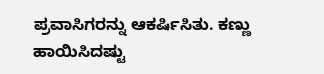ಪ್ರವಾಸಿಗರನ್ನು ಆಕರ್ಷಿಸಿತು. ಕಣ್ಣು ಹಾಯಿಸಿದಷ್ಟು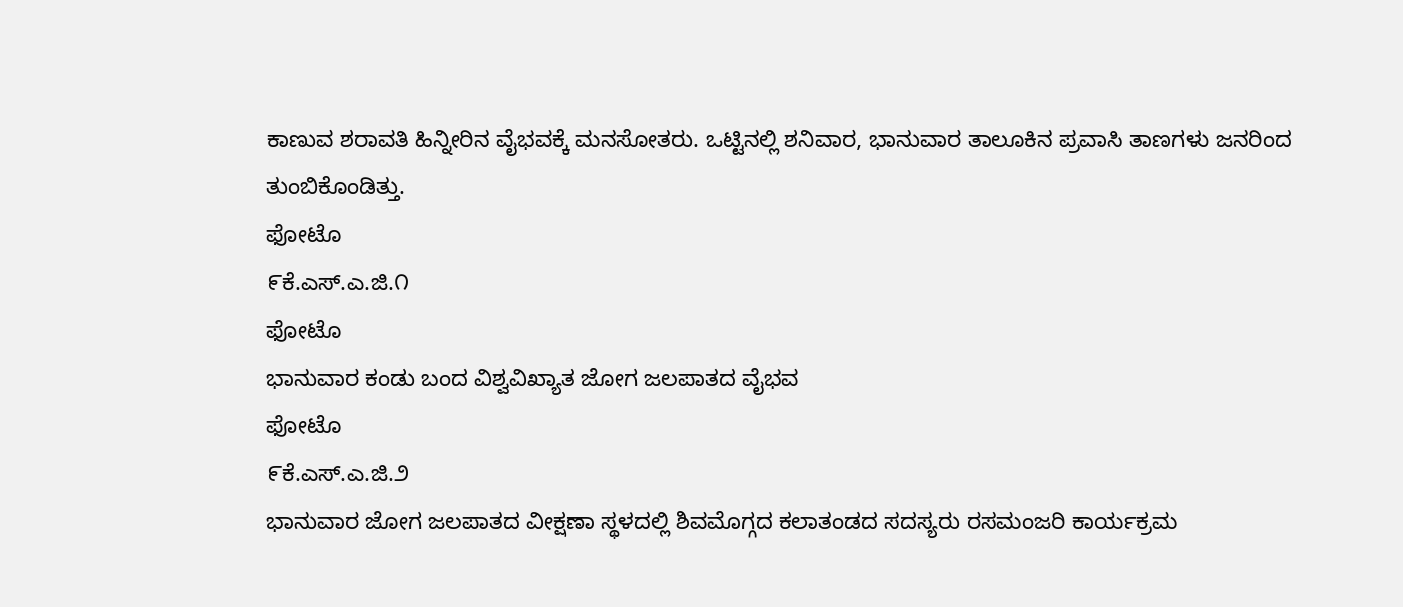ಕಾಣುವ ಶರಾವತಿ ಹಿನ್ನೀರಿನ ವೈಭವಕ್ಕೆ ಮನಸೋತರು. ಒಟ್ಟಿನಲ್ಲಿ ಶನಿವಾರ, ಭಾನುವಾರ ತಾಲೂಕಿನ ಪ್ರವಾಸಿ ತಾಣಗಳು ಜನರಿಂದ ತುಂಬಿಕೊಂಡಿತ್ತು.
ಫೋಟೊ
೯ಕೆ.ಎಸ್.ಎ.ಜಿ.೧
ಫೋಟೊ
ಭಾನುವಾರ ಕಂಡು ಬಂದ ವಿಶ್ವವಿಖ್ಯಾತ ಜೋಗ ಜಲಪಾತದ ವೈಭವ
ಫೋಟೊ
೯ಕೆ.ಎಸ್.ಎ.ಜಿ.೨
ಭಾನುವಾರ ಜೋಗ ಜಲಪಾತದ ವೀಕ್ಷಣಾ ಸ್ಥಳದಲ್ಲಿ ಶಿವಮೊಗ್ಗದ ಕಲಾತಂಡದ ಸದಸ್ಯರು ರಸಮಂಜರಿ ಕಾರ್ಯಕ್ರಮ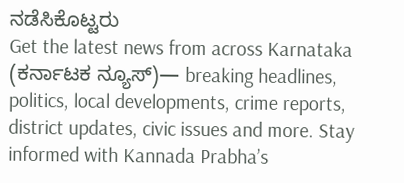ನಡೆಸಿಕೊಟ್ಟರು
Get the latest news from across Karnataka (ಕರ್ನಾಟಕ ನ್ಯೂಸ್)— breaking headlines, politics, local developments, crime reports, district updates, civic issues and more. Stay informed with Kannada Prabha’s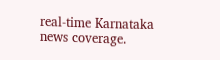real‑time Karnataka news coverage.